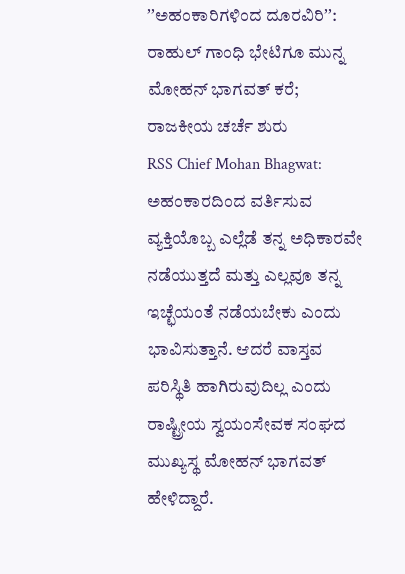ʼʼಅಹಂಕಾರಿಗಳಿಂದ ದೂರವಿರಿʼʼ: ರಾಹುಲ್ ಗಾಂಧಿ ಭೇಟಿಗೂ ಮುನ್ನ ಮೋಹನ್ ಭಾಗವತ್ ಕರೆ; ರಾಜಕೀಯ ಚರ್ಚೆ ಶುರು
RSS Chief Mohan Bhagwat: ಅಹಂಕಾರದಿಂದ ವರ್ತಿಸುವ ವ್ಯಕ್ತಿಯೊಬ್ಬ ಎಲ್ಲೆಡೆ ತನ್ನ ಅಧಿಕಾರವೇ ನಡೆಯುತ್ತದೆ ಮತ್ತು ಎಲ್ಲವೂ ತನ್ನ ಇಚ್ಛೆಯಂತೆ ನಡೆಯಬೇಕು ಎಂದು ಭಾವಿಸುತ್ತಾನೆ. ಆದರೆ ವಾಸ್ತವ ಪರಿಸ್ಥಿತಿ ಹಾಗಿರುವುದಿಲ್ಲ ಎಂದು ರಾಷ್ಟ್ರೀಯ ಸ್ವಯಂಸೇವಕ ಸಂಘದ ಮುಖ್ಯಸ್ಥ ಮೋಹನ್ ಭಾಗವತ್ ಹೇಳಿದ್ದಾರೆ.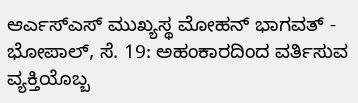ಆರ್ಎಸ್ಎಸ್ ಮುಖ್ಯಸ್ಥ ಮೋಹನ್ ಭಾಗವತ್ -
ಭೋಪಾಲ್, ಸೆ. 19: ಅಹಂಕಾರದಿಂದ ವರ್ತಿಸುವ ವ್ಯಕ್ತಿಯೊಬ್ಬ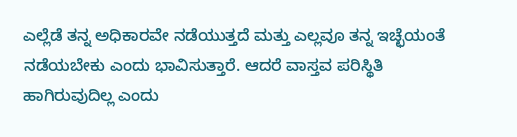ಎಲ್ಲೆಡೆ ತನ್ನ ಅಧಿಕಾರವೇ ನಡೆಯುತ್ತದೆ ಮತ್ತು ಎಲ್ಲವೂ ತನ್ನ ಇಚ್ಛೆಯಂತೆ ನಡೆಯಬೇಕು ಎಂದು ಭಾವಿಸುತ್ತಾರೆ. ಆದರೆ ವಾಸ್ತವ ಪರಿಸ್ಥಿತಿ ಹಾಗಿರುವುದಿಲ್ಲ ಎಂದು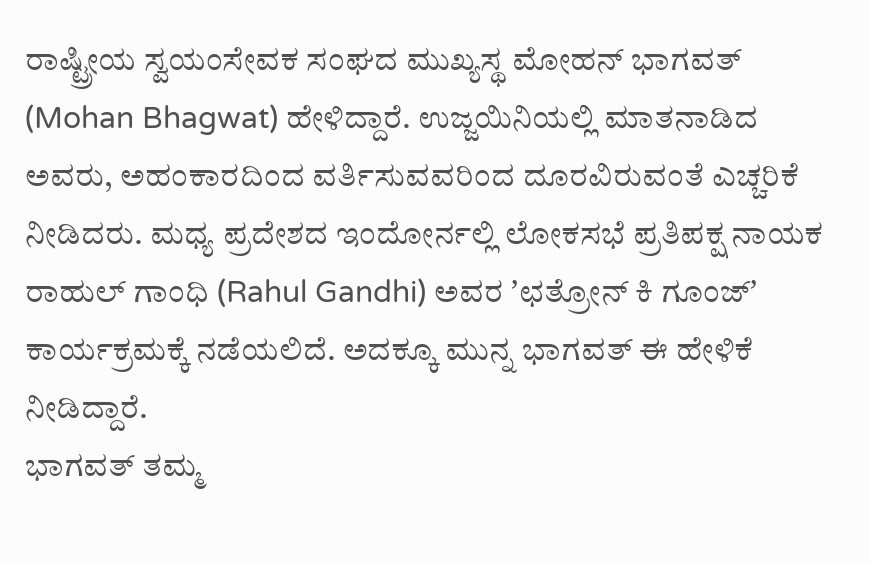ರಾಷ್ಟ್ರೀಯ ಸ್ವಯಂಸೇವಕ ಸಂಘದ ಮುಖ್ಯಸ್ಥ ಮೋಹನ್ ಭಾಗವತ್ (Mohan Bhagwat) ಹೇಳಿದ್ದಾರೆ. ಉಜ್ಜಯಿನಿಯಲ್ಲಿ ಮಾತನಾಡಿದ ಅವರು, ಅಹಂಕಾರದಿಂದ ವರ್ತಿಸುವವರಿಂದ ದೂರವಿರುವಂತೆ ಎಚ್ಚರಿಕೆ ನೀಡಿದರು. ಮಧ್ಯ ಪ್ರದೇಶದ ಇಂದೋರ್ನಲ್ಲಿ ಲೋಕಸಭೆ ಪ್ರತಿಪಕ್ಷ ನಾಯಕ ರಾಹುಲ್ ಗಾಂಧಿ (Rahul Gandhi) ಅವರ ʼಛತ್ರೋನ್ ಕಿ ಗೂಂಜ್ʼ ಕಾರ್ಯಕ್ರಮಕ್ಕೆ ನಡೆಯಲಿದೆ. ಅದಕ್ಕೂ ಮುನ್ನ ಭಾಗವತ್ ಈ ಹೇಳಿಕೆ ನೀಡಿದ್ದಾರೆ.
ಭಾಗವತ್ ತಮ್ಮ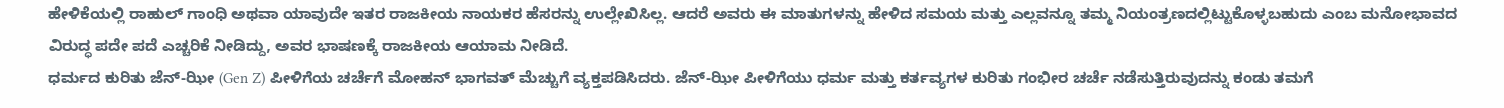ಹೇಳಿಕೆಯಲ್ಲಿ ರಾಹುಲ್ ಗಾಂಧಿ ಅಥವಾ ಯಾವುದೇ ಇತರ ರಾಜಕೀಯ ನಾಯಕರ ಹೆಸರನ್ನು ಉಲ್ಲೇಖಿಸಿಲ್ಲ. ಆದರೆ ಅವರು ಈ ಮಾತುಗಳನ್ನು ಹೇಳಿದ ಸಮಯ ಮತ್ತು ಎಲ್ಲವನ್ನೂ ತಮ್ಮ ನಿಯಂತ್ರಣದಲ್ಲಿಟ್ಟುಕೊಳ್ಳಬಹುದು ಎಂಬ ಮನೋಭಾವದ ವಿರುದ್ಧ ಪದೇ ಪದೆ ಎಚ್ಚರಿಕೆ ನೀಡಿದ್ದು, ಅವರ ಭಾಷಣಕ್ಕೆ ರಾಜಕೀಯ ಆಯಾಮ ನೀಡಿದೆ.
ಧರ್ಮದ ಕುರಿತು ಜೆನ್-ಝೀ (Gen Z) ಪೀಳಿಗೆಯ ಚರ್ಚೆಗೆ ಮೋಹನ್ ಭಾಗವತ್ ಮೆಚ್ಚುಗೆ ವ್ಯಕ್ತಪಡಿಸಿದರು. ಜೆನ್-ಝೀ ಪೀಳಿಗೆಯು ಧರ್ಮ ಮತ್ತು ಕರ್ತವ್ಯಗಳ ಕುರಿತು ಗಂಭೀರ ಚರ್ಚೆ ನಡೆಸುತ್ತಿರುವುದನ್ನು ಕಂಡು ತಮಗೆ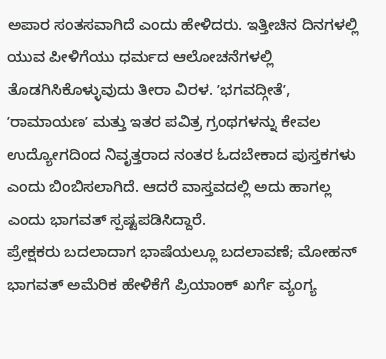ಅಪಾರ ಸಂತಸವಾಗಿದೆ ಎಂದು ಹೇಳಿದರು. ಇತ್ತೀಚಿನ ದಿನಗಳಲ್ಲಿ ಯುವ ಪೀಳಿಗೆಯು ಧರ್ಮದ ಆಲೋಚನೆಗಳಲ್ಲಿ ತೊಡಗಿಸಿಕೊಳ್ಳುವುದು ತೀರಾ ವಿರಳ. ʼಭಗವದ್ಗೀತೆʼ, ʼರಾಮಾಯಣʼ ಮತ್ತು ಇತರ ಪವಿತ್ರ ಗ್ರಂಥಗಳನ್ನು ಕೇವಲ ಉದ್ಯೋಗದಿಂದ ನಿವೃತ್ತರಾದ ನಂತರ ಓದಬೇಕಾದ ಪುಸ್ತಕಗಳು ಎಂದು ಬಿಂಬಿಸಲಾಗಿದೆ. ಆದರೆ ವಾಸ್ತವದಲ್ಲಿ ಅದು ಹಾಗಲ್ಲ ಎಂದು ಭಾಗವತ್ ಸ್ಪಷ್ಟಪಡಿಸಿದ್ದಾರೆ.
ಪ್ರೇಕ್ಷಕರು ಬದಲಾದಾಗ ಭಾಷೆಯಲ್ಲೂ ಬದಲಾವಣೆ; ಮೋಹನ್ ಭಾಗವತ್ ಅಮೆರಿಕ ಹೇಳಿಕೆಗೆ ಪ್ರಿಯಾಂಕ್ ಖರ್ಗೆ ವ್ಯಂಗ್ಯ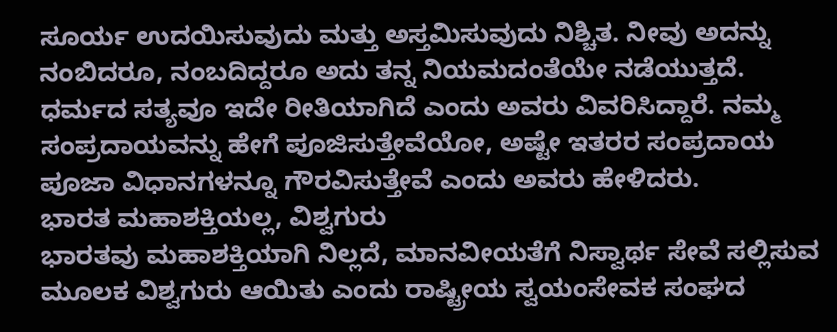ಸೂರ್ಯ ಉದಯಿಸುವುದು ಮತ್ತು ಅಸ್ತಮಿಸುವುದು ನಿಶ್ಚಿತ. ನೀವು ಅದನ್ನು ನಂಬಿದರೂ, ನಂಬದಿದ್ದರೂ ಅದು ತನ್ನ ನಿಯಮದಂತೆಯೇ ನಡೆಯುತ್ತದೆ. ಧರ್ಮದ ಸತ್ಯವೂ ಇದೇ ರೀತಿಯಾಗಿದೆ ಎಂದು ಅವರು ವಿವರಿಸಿದ್ದಾರೆ. ನಮ್ಮ ಸಂಪ್ರದಾಯವನ್ನು ಹೇಗೆ ಪೂಜಿಸುತ್ತೇವೆಯೋ, ಅಷ್ಟೇ ಇತರರ ಸಂಪ್ರದಾಯ ಪೂಜಾ ವಿಧಾನಗಳನ್ನೂ ಗೌರವಿಸುತ್ತೇವೆ ಎಂದು ಅವರು ಹೇಳಿದರು.
ಭಾರತ ಮಹಾಶಕ್ತಿಯಲ್ಲ, ವಿಶ್ವಗುರು
ಭಾರತವು ಮಹಾಶಕ್ತಿಯಾಗಿ ನಿಲ್ಲದೆ, ಮಾನವೀಯತೆಗೆ ನಿಸ್ವಾರ್ಥ ಸೇವೆ ಸಲ್ಲಿಸುವ ಮೂಲಕ ವಿಶ್ವಗುರು ಆಯಿತು ಎಂದು ರಾಷ್ಟ್ರೀಯ ಸ್ವಯಂಸೇವಕ ಸಂಘದ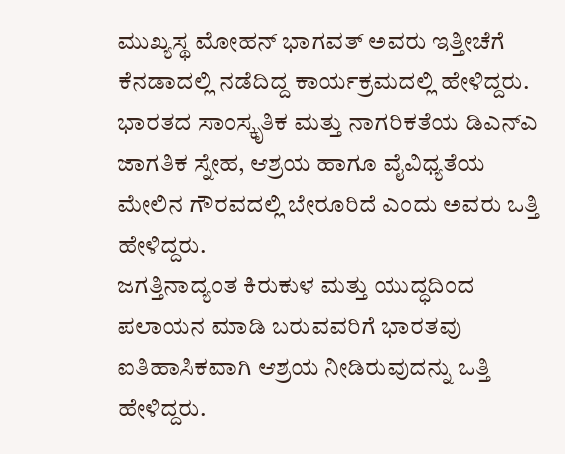ಮುಖ್ಯಸ್ಥ ಮೋಹನ್ ಭಾಗವತ್ ಅವರು ಇತ್ತೀಚೆಗೆ ಕೆನಡಾದಲ್ಲಿ ನಡೆದಿದ್ದ ಕಾರ್ಯಕ್ರಮದಲ್ಲಿ ಹೇಳಿದ್ದರು. ಭಾರತದ ಸಾಂಸ್ಕೃತಿಕ ಮತ್ತು ನಾಗರಿಕತೆಯ ಡಿಎನ್ಎ ಜಾಗತಿಕ ಸ್ನೇಹ, ಆಶ್ರಯ ಹಾಗೂ ವೈವಿಧ್ಯತೆಯ ಮೇಲಿನ ಗೌರವದಲ್ಲಿ ಬೇರೂರಿದೆ ಎಂದು ಅವರು ಒತ್ತಿ ಹೇಳಿದ್ದರು.
ಜಗತ್ತಿನಾದ್ಯಂತ ಕಿರುಕುಳ ಮತ್ತು ಯುದ್ಧದಿಂದ ಪಲಾಯನ ಮಾಡಿ ಬರುವವರಿಗೆ ಭಾರತವು ಐತಿಹಾಸಿಕವಾಗಿ ಆಶ್ರಯ ನೀಡಿರುವುದನ್ನು ಒತ್ತಿ ಹೇಳಿದ್ದರು.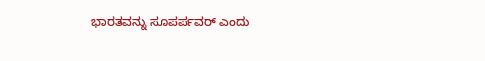ಭಾರತವನ್ನು ಸೂಪರ್ಪವರ್ ಎಂದು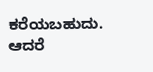ಕರೆಯಬಹುದು. ಆದರೆ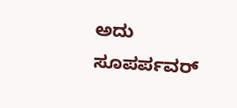ಅದು ಸೂಪರ್ಪವರ್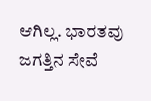ಆಗಿಲ್ಲ. ಭಾರತವು ಜಗತ್ತಿನ ಸೇವೆ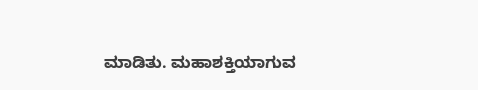ಮಾಡಿತು. ಮಹಾಶಕ್ತಿಯಾಗುವ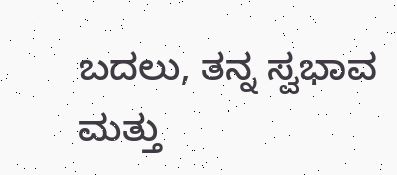ಬದಲು, ತನ್ನ ಸ್ವಭಾವ ಮತ್ತು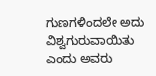ಗುಣಗಳಿಂದಲೇ ಅದು ವಿಶ್ವಗುರುವಾಯಿತು ಎಂದು ಅವರು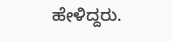ಹೇಳಿದ್ದರು.